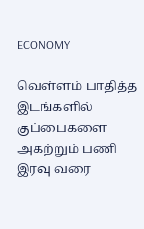ECONOMY

வெள்ளம் பாதித்த இடங்களில் குப்பைகளை அகற்றும் பணி இரவு வரை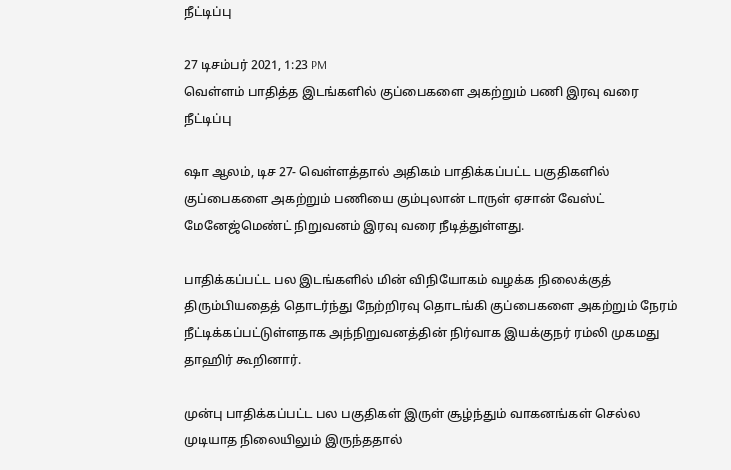நீட்டிப்பு

27 டிசம்பர் 2021, 1:23 PM
வெள்ளம் பாதித்த இடங்களில் குப்பைகளை அகற்றும் பணி இரவு வரை நீட்டிப்பு

ஷா ஆலம், டிச 27- வெள்ளத்தால் அதிகம் பாதிக்கப்பட்ட பகுதிகளில் குப்பைகளை அகற்றும் பணியை கும்புலான் டாருள் ஏசான் வேஸ்ட் மேனேஜ்மெண்ட் நிறுவனம் இரவு வரை நீடித்துள்ளது.

பாதிக்கப்பட்ட பல இடங்களில் மின் விநியோகம் வழக்க நிலைக்குத் திரும்பியதைத் தொடர்ந்து நேற்றிரவு தொடங்கி குப்பைகளை அகற்றும் நேரம் நீட்டிக்கப்பட்டுள்ளதாக அந்நிறுவனத்தின் நிர்வாக இயக்குநர் ரம்லி முகமது தாஹிர் கூறினார்.

முன்பு பாதிக்கப்பட்ட பல பகுதிகள் இருள் சூழ்ந்தும் வாகனங்கள் செல்ல முடியாத நிலையிலும் இருந்ததால்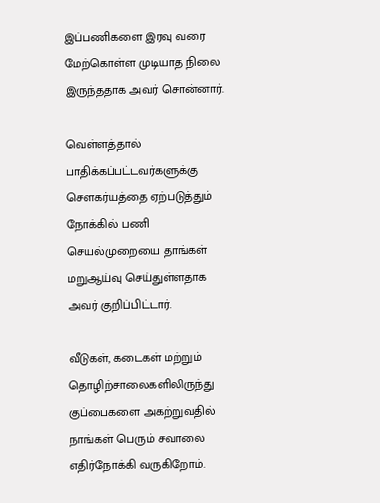இப்பணிகளை இரவு வரை மேற்கொள்ள முடியாத நிலை இருந்ததாக அவர் சொன்னார்.

வெள்ளத்தால் பாதிக்கப்பட்டவர்களுக்கு  சௌகர்யத்தை ஏற்படுத்தும்  நோக்கில் பணி செயல்முறையை தாங்கள் மறுஆய்வு செய்துள்ளதாக அவர் குறிப்பிட்டார்.

வீடுகள், கடைகள் மற்றும் தொழிற்சாலைகளிலிருந்து குப்பைகளை அகற்றுவதில் நாங்கள் பெரும் சவாலை எதிர்நோக்கி வருகிறோம்.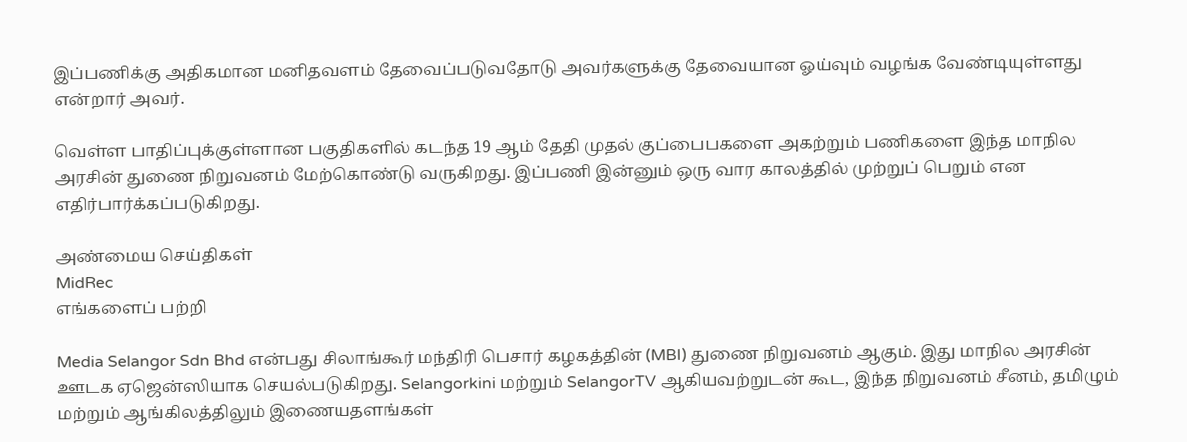இப்பணிக்கு அதிகமான மனிதவளம் தேவைப்படுவதோடு அவர்களுக்கு தேவையான ஓய்வும் வழங்க வேண்டியுள்ளது என்றார் அவர்.

வெள்ள பாதிப்புக்குள்ளான பகுதிகளில் கடந்த 19 ஆம் தேதி முதல் குப்பைபகளை அகற்றும் பணிகளை இந்த மாநில அரசின் துணை நிறுவனம் மேற்கொண்டு வருகிறது. இப்பணி இன்னும் ஒரு வார காலத்தில் முற்றுப் பெறும் என எதிர்பார்க்கப்படுகிறது.

அண்மைய செய்திகள்
MidRec
எங்களைப் பற்றி

Media Selangor Sdn Bhd என்பது சிலாங்கூர் மந்திரி பெசார் கழகத்தின் (MBI) துணை நிறுவனம் ஆகும். இது மாநில அரசின் ஊடக ஏஜென்ஸியாக செயல்படுகிறது. Selangorkini மற்றும் SelangorTV ஆகியவற்றுடன் கூட, இந்த நிறுவனம் சீனம், தமிழும் மற்றும் ஆங்கிலத்திலும் இணையதளங்கள்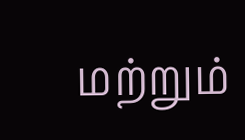மற்றும்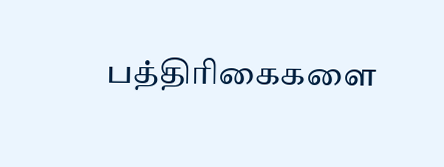பத்திரிகைகளை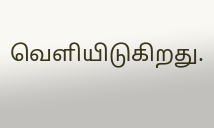வெளியிடுகிறது.